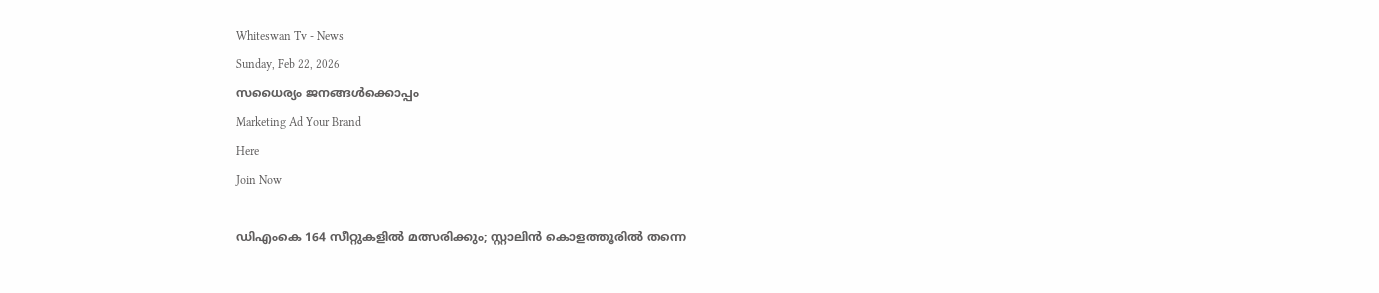Whiteswan Tv - News
Sunday, Feb 22, 2026
സധൈര്യം ജനങ്ങൾക്കൊപ്പം
Marketing Ad Your Brand
Here
Join Now

ഡിഎംകെ 164 സീറ്റുകളിൽ മത്സരിക്കും; സ്റ്റാലിൻ കൊളത്തൂരിൽ തന്നെ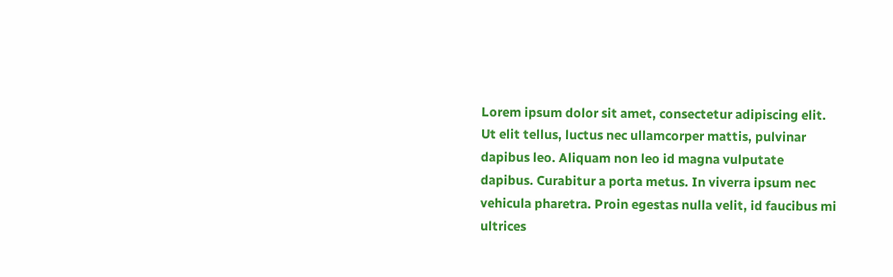Lorem ipsum dolor sit amet, consectetur adipiscing elit. Ut elit tellus, luctus nec ullamcorper mattis, pulvinar dapibus leo. Aliquam non leo id magna vulputate dapibus. Curabitur a porta metus. In viverra ipsum nec vehicula pharetra. Proin egestas nulla velit, id faucibus mi ultrices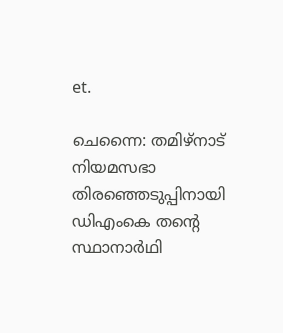et.

ചെന്നൈ: തമിഴ്‌നാട് നിയമസഭാ തിരഞ്ഞെടുപ്പിനായി ഡിഎംകെ തന്റെ സ്ഥാനാർഥി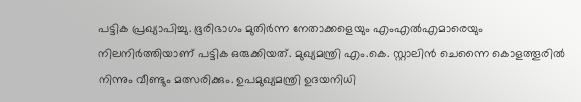പട്ടിക പ്രഖ്യാപിച്ചു. ഭൂരിഭാഗം മുതിർന്ന നേതാക്കളെയും എംഎൽഎമാരെയും നിലനിർത്തിയാണ് പട്ടിക ഒരുക്കിയത്. മുഖ്യമന്ത്രി എം.കെ. സ്റ്റാലിൻ ചെന്നൈ കൊളത്തൂരിൽ നിന്നും വീണ്ടും മത്സരിക്കും. ഉപമുഖ്യമന്ത്രി ഉദയനിധി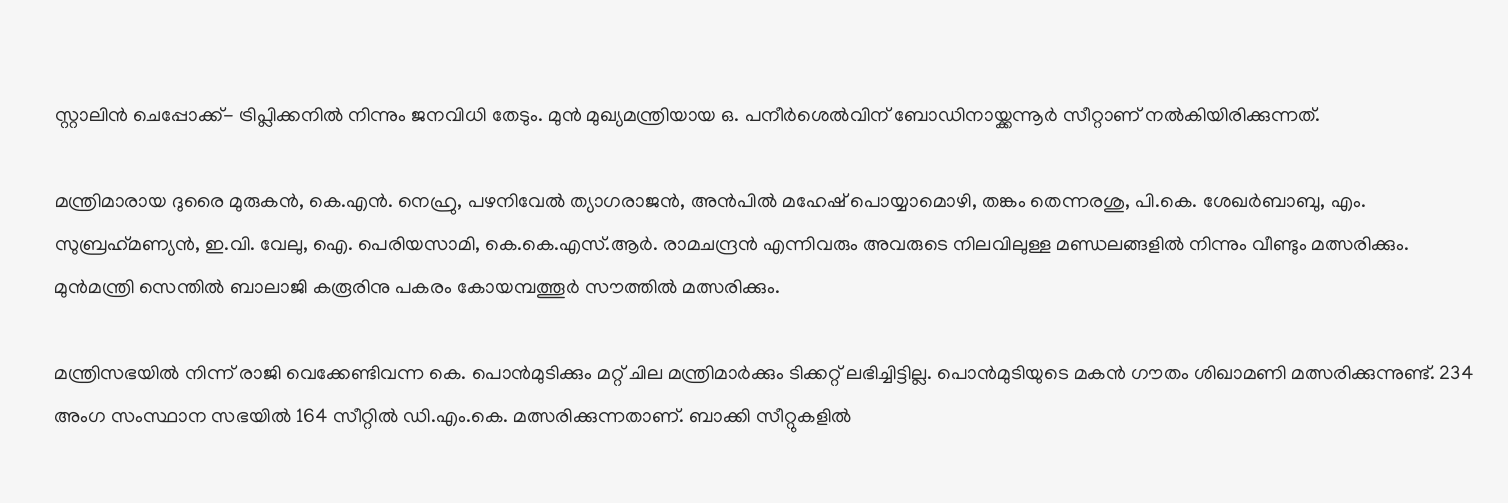സ്റ്റാലിൻ ചെപ്പോക്ക്- ട്രിപ്ലിക്കനിൽ നിന്നും ജനവിധി തേടും. മുൻ മുഖ്യമന്ത്രിയായ ഒ. പനീർശെൽവിന് ബോഡിനായ്ക്കന്നൂർ സീറ്റാണ് നൽകിയിരിക്കുന്നത്.

മന്ത്രിമാരായ ദുരൈ മുരുകൻ, കെ.എൻ. നെഹ്രു, പഴനിവേൽ ത്യാഗരാജൻ, അൻപിൽ മഹേഷ് പൊയ്യാമൊഴി, തങ്കം തെന്നരശു, പി.കെ. ശേഖർബാബു, എം. സുബ്രഹ്‌മണ്യൻ, ഇ.വി. വേലു, ഐ. പെരിയസാമി, കെ.കെ.എസ്.ആർ. രാമചന്ദ്രൻ എന്നിവരും അവരുടെ നിലവിലുള്ള മണ്ഡലങ്ങളിൽ നിന്നും വീണ്ടും മത്സരിക്കും. മുൻമന്ത്രി സെന്തിൽ ബാലാജി കരൂരിനു പകരം കോയമ്പത്തൂർ സൗത്തിൽ മത്സരിക്കും.

മന്ത്രിസഭയിൽ നിന്ന് രാജി വെക്കേണ്ടിവന്ന കെ. പൊൻമുടിക്കും മറ്റ് ചില മന്ത്രിമാർക്കും ടിക്കറ്റ് ലഭിച്ചിട്ടില്ല. പൊൻമുടിയുടെ മകൻ ഗൗതം ശിഖാമണി മത്സരിക്കുന്നുണ്ട്. 234 അംഗ സംസ്ഥാന സഭയിൽ 164 സീറ്റിൽ ഡി.എം.കെ. മത്സരിക്കുന്നതാണ്. ബാക്കി സീറ്റുകളിൽ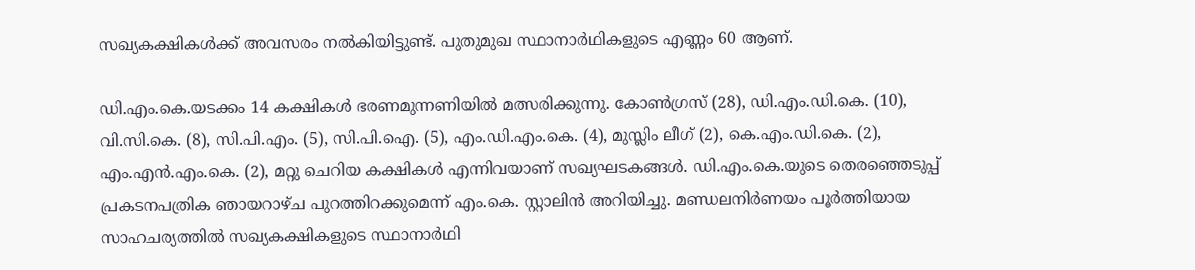സഖ്യകക്ഷികൾക്ക് അവസരം നൽകിയിട്ടുണ്ട്. പുതുമുഖ സ്ഥാനാർഥികളുടെ എണ്ണം 60 ആണ്.

ഡി.എം.കെ.യടക്കം 14 കക്ഷികൾ ഭരണമുന്നണിയിൽ മത്സരിക്കുന്നു. കോൺഗ്രസ് (28), ഡി.എം.ഡി.കെ. (10), വി.സി.കെ. (8), സി.പി.എം. (5), സി.പി.ഐ. (5), എം.ഡി.എം.കെ. (4), മുസ്ലിം ലീഗ് (2), കെ.എം.ഡി.കെ. (2), എം.എൻ.എം.കെ. (2), മറ്റു ചെറിയ കക്ഷികൾ എന്നിവയാണ് സഖ്യഘടകങ്ങൾ. ഡി.എം.കെ.യുടെ തെരഞ്ഞെടുപ്പ് പ്രകടനപത്രിക ഞായറാഴ്ച പുറത്തിറക്കുമെന്ന് എം.കെ. സ്റ്റാലിൻ അറിയിച്ചു. മണ്ഡലനിർണയം പൂർത്തിയായ സാഹചര്യത്തിൽ സഖ്യകക്ഷികളുടെ സ്ഥാനാർഥി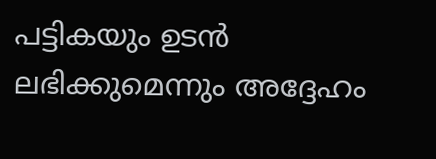പട്ടികയും ഉടൻ ലഭിക്കുമെന്നും അദ്ദേഹം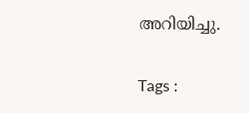അറിയിച്ചു.

Tags :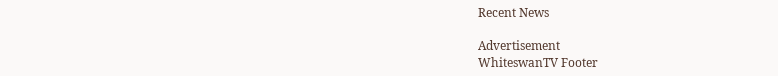Recent News

Advertisement
WhiteswanTV Footer